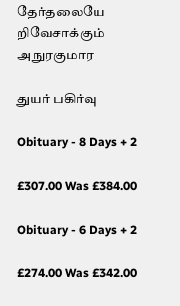தேர்தலையே றிவேசாக்கும் அநுரகுமார

துயர் பகிர்வு

Obituary - 8 Days + 2

£307.00 Was £384.00

Obituary - 6 Days + 2

£274.00 Was £342.00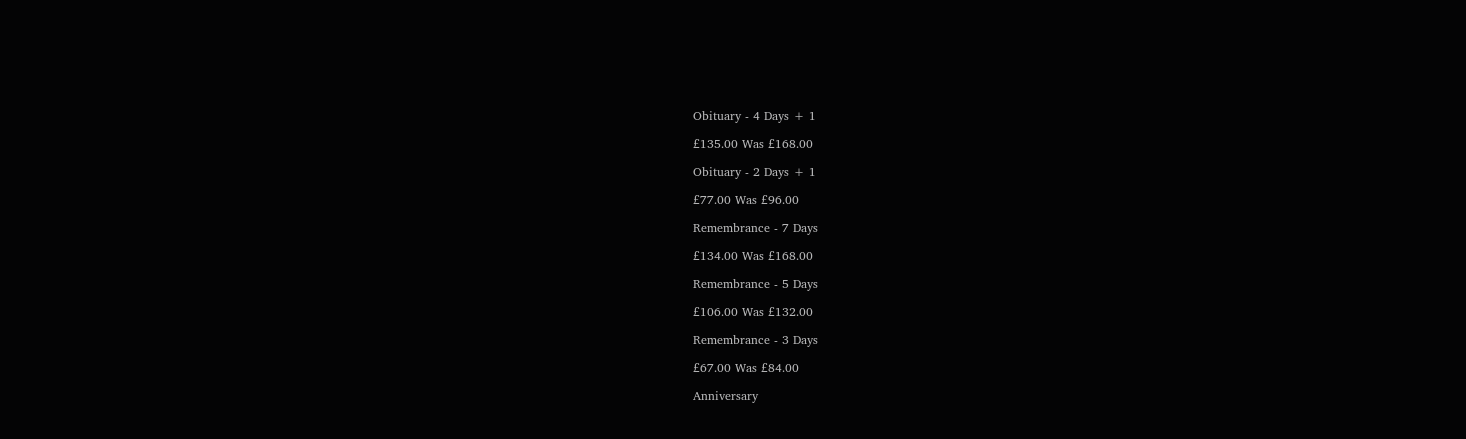Obituary - 4 Days + 1

£135.00 Was £168.00

Obituary - 2 Days + 1

£77.00 Was £96.00

Remembrance - 7 Days

£134.00 Was £168.00

Remembrance - 5 Days

£106.00 Was £132.00

Remembrance - 3 Days

£67.00 Was £84.00

Anniversary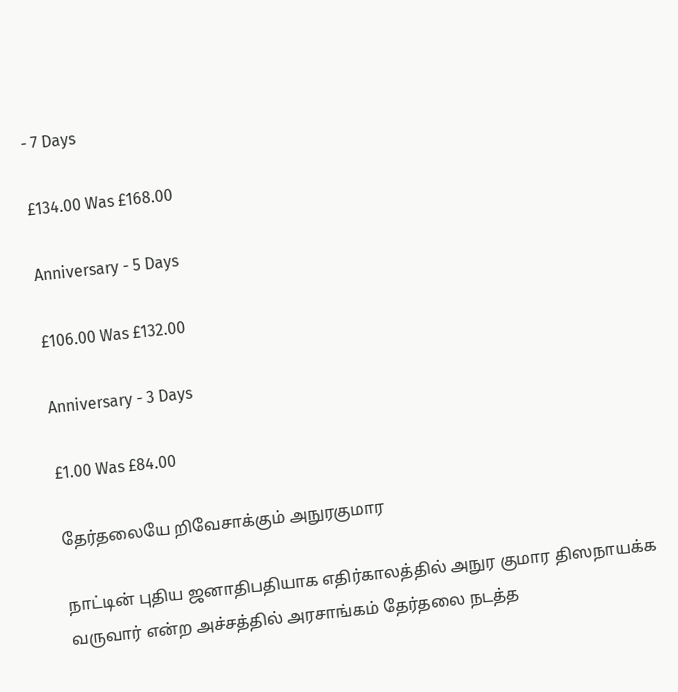- 7 Days

£134.00 Was £168.00

Anniversary - 5 Days

£106.00 Was £132.00

Anniversary - 3 Days

£1.00 Was £84.00

தேர்தலையே றிவேசாக்கும் அநுரகுமார

நாட்டின் புதிய ஜனாதிபதியாக எதிர்காலத்தில் அநுர குமார திஸநாயக்க வருவார் என்ற அச்சத்தில் அரசாங்கம் தேர்தலை நடத்த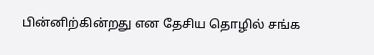பின்னிற்கின்றது என தேசிய தொழில் சங்க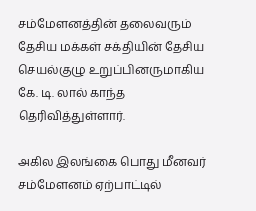சம்மேளனத்தின் தலைவரும் தேசிய மக்கள் சக்தியின் தேசிய செயல்குழு உறுப்பினருமாகிய கே. டி. லால் காந்த தெரிவித்துள்ளார்.

அகில இலங்கை பொது மீனவர் சம்மேளனம் ஏற்பாட்டில்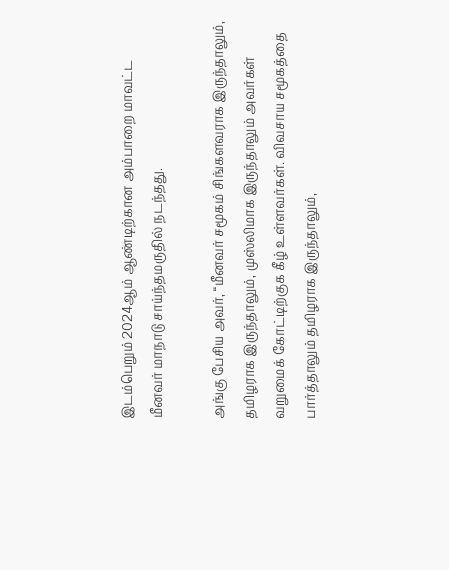இடம்பெறும் 2024ஆம் ஆண்டிற்கான அம்பாறை மாவட்ட மீனவர் மாநாடு சாய்ந்தமருதில் நடந்தது.

அங்கு பேசிய அவர், “மீனவர் சமூகம் சிங்களவராக இருந்தாலும், தமிழராக இருந்தாலும், முஸ்லிமாக இருந்தாலும் அவர்கள் வறுமைக் கோட்டிற்குக கீழ் உள்ளவர்கள். விவசாய சமூகத்தை பார்த்தாலும் தமிழராக இருந்தாலும்,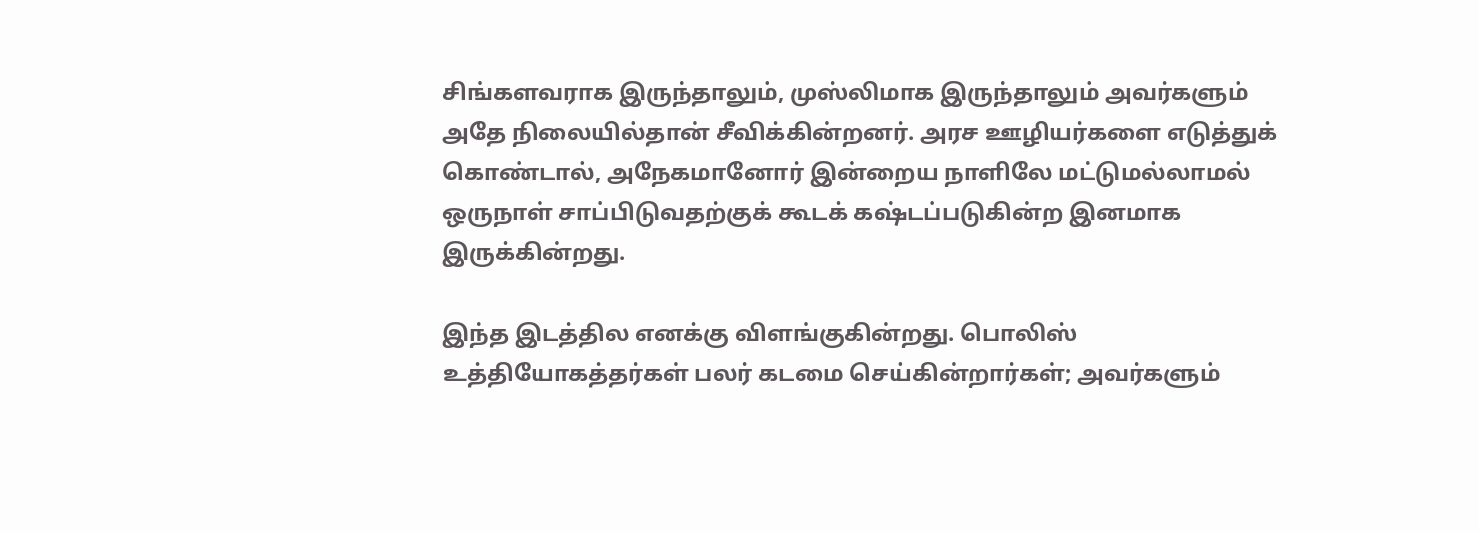சிங்களவராக இருந்தாலும், முஸ்லிமாக இருந்தாலும் அவர்களும் அதே நிலையில்தான் சீவிக்கின்றனர். அரச ஊழியர்களை எடுத்துக் கொண்டால், அநேகமானோர் இன்றைய நாளிலே மட்டுமல்லாமல் ஒருநாள் சாப்பிடுவதற்குக் கூடக் கஷ்டப்படுகின்ற இனமாக இருக்கின்றது.

இந்த இடத்தில எனக்கு விளங்குகின்றது. பொலிஸ் உத்தியோகத்தர்கள் பலர் கடமை செய்கின்றார்கள்; அவர்களும்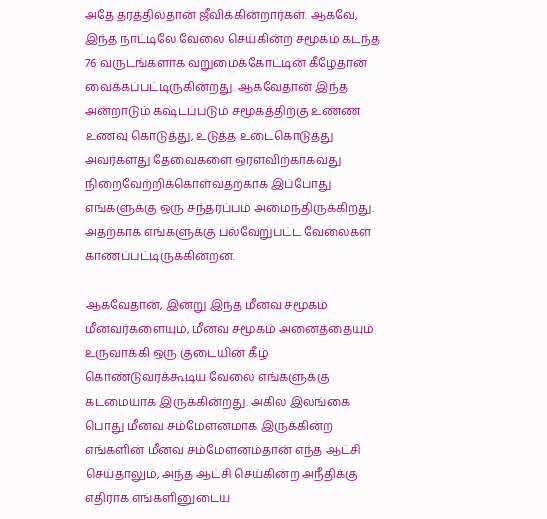அதே தரத்தில்தான் ஜீவிக்கின்றார்கள். ஆகவே, இந்த நாட்டிலே வேலை செய்கின்ற சமூகம் கடந்த 76 வருடங்களாக வறுமைக்கோட்டின் கீழேதான் வைக்கப்பட்டிருகின்றது. ஆகவேதான் இந்த அன்றாடும் கஷ்டப்படும் சமூகத்திற்கு உண்ண உணவு கொடுத்து, உடுத்த உடைகொடுத்து அவர்களது தேவைகளை ஒரளவிற்காகவது நிறைவேற்றிக்கொள்வதற்காக இப்போது எங்களுக்கு ஒரு சந்தர்ப்பம் அமைந்திருக்கிறது. அதற்காக எங்களுக்கு பல்வேறுபட்ட வேலைகள் காணப்பட்டிருக்கின்றன.

ஆகவேதான், இன்று இந்த மீனவ சமூகம் மீனவர்களையும், மீனவ சமூகம் அனைத்தையும் உருவாக்கி ஒரு குடையின் கீழ் கொண்டுவரக்கூடிய வேலை எங்களுக்கு கடமையாக இருக்கின்றது. அகில இலங்கை பொது மீனவ சம்மேளனமாக இருக்கின்ற எங்களின் மீனவ சம்மேளனம்தான் எந்த ஆட்சி செய்தாலும், அந்த ஆட்சி செய்கின்ற அநீதிக்கு எதிராக எங்களினுடைய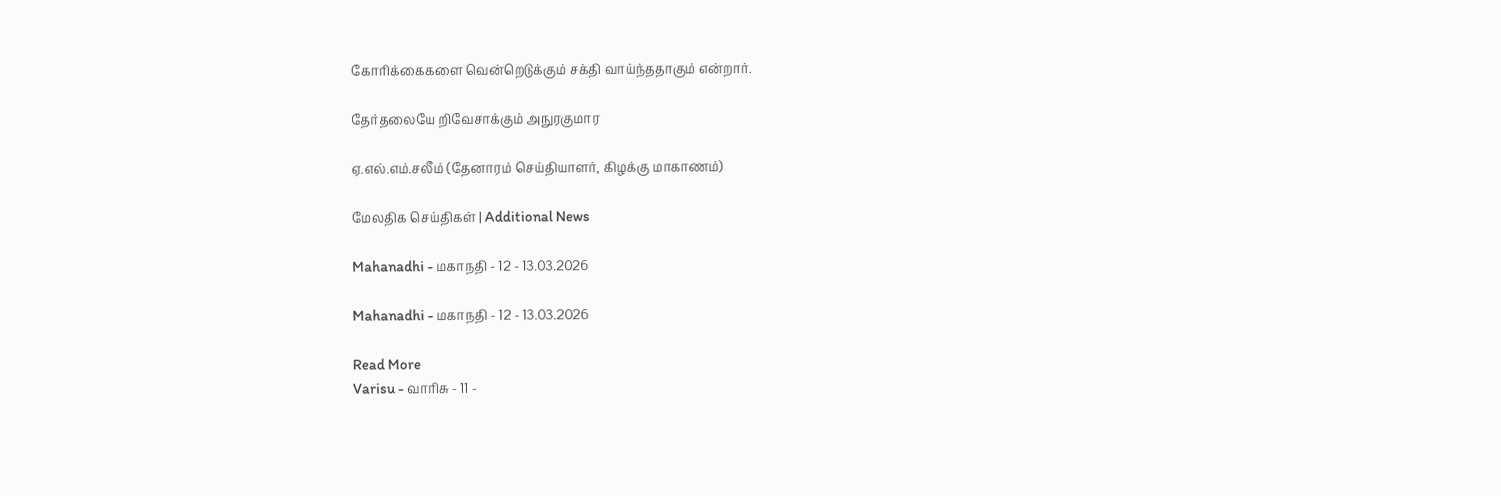கோரிக்கைகளை வென்றெடுக்கும் சக்தி வாய்ந்ததாகும் என்றார்.

தேர்தலையே றிவேசாக்கும் அநுரகுமார

ஏ.எல்.எம்.சலீம் (தேனாரம் செய்தியாளர், கிழக்கு மாகாணம்)

மேலதிக செய்திகள் | Additional News

Mahanadhi - மகாநதி - 12 - 13.03.2026

Mahanadhi - மகாநதி - 12 - 13.03.2026

Read More
Varisu - வாரிசு - 11 -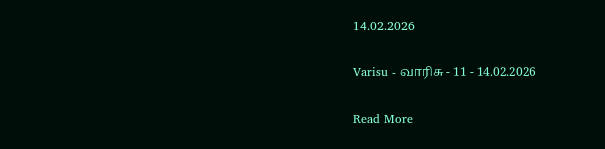14.02.2026

Varisu - வாரிசு - 11 - 14.02.2026

Read More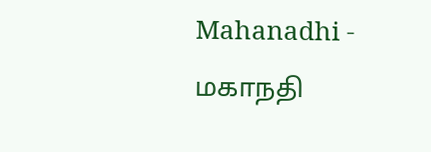Mahanadhi - மகாநதி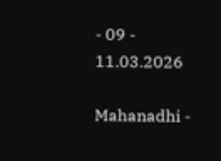- 09 - 11.03.2026

Mahanadhi -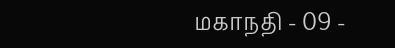மகாநதி - 09 -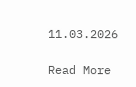11.03.2026

Read More